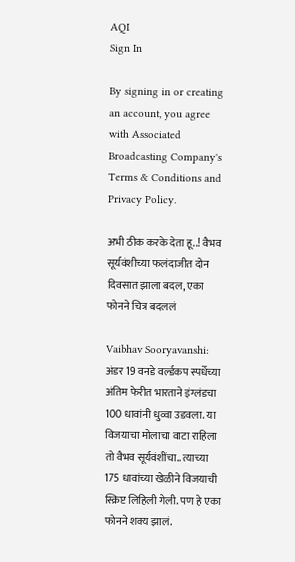AQI
Sign In

By signing in or creating an account, you agree with Associated Broadcasting Company's Terms & Conditions and Privacy Policy.

अभी ठीक करके देता हू..! वैभव सूर्यवंशीच्या फलंदाजीत दोन दिवसात झाला बदल, एका फोनने चित्र बदललं

Vaibhav Sooryavanshi: अंडर 19 वनडे वर्ल्डकप स्पर्धेच्या अंतिम फेरीत भारताने इंग्लंडचा 100 धावांनी धुव्वा उडवला. या विजयाचा मोलाचा वाटा राहिला तो वैभव सूर्यवंशींचा.. त्याच्या 175 धावांच्या खेळीने विजयाची स्क्रिप्ट लिहिली गेली. पण हे एका फोनने शक्य झालं.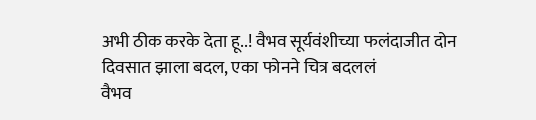अभी ठीक करके देता हू..! वैभव सूर्यवंशीच्या फलंदाजीत दोन दिवसात झाला बदल, एका फोनने चित्र बदललं
वैभव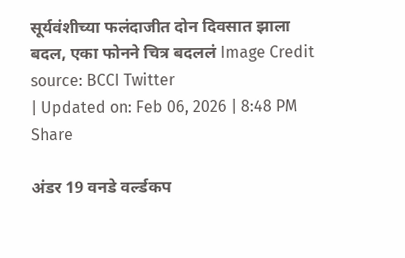सूर्यवंशीच्या फलंदाजीत दोन दिवसात झाला बदल, एका फोनने चित्र बदललं Image Credit source: BCCI Twitter
| Updated on: Feb 06, 2026 | 8:48 PM
Share

अंडर 19 वनडे वर्ल्डकप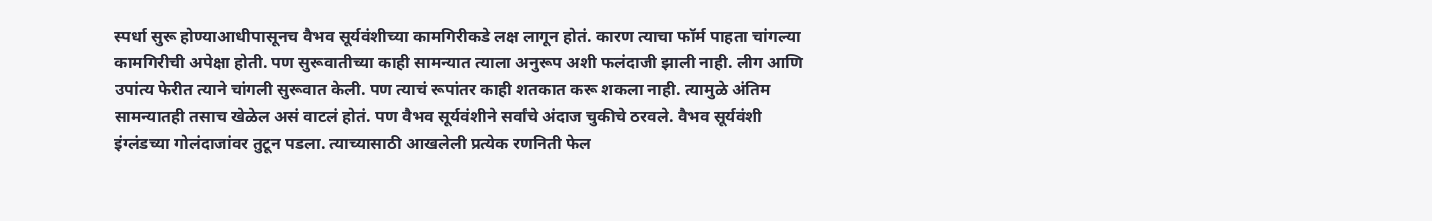स्पर्धा सुरू होण्याआधीपासूनच वैभव सूर्यवंशीच्या कामगिरीकडे लक्ष लागून होतं. कारण त्याचा फॉर्म पाहता चांगल्या कामगिरीची अपेक्षा होती. पण सुरूवातीच्या काही सामन्यात त्याला अनुरूप अशी फलंदाजी झाली नाही. लीग आणि उपांत्य फेरीत त्याने चांगली सुरूवात केली. पण त्याचं रूपांतर काही शतकात करू शकला नाही. त्यामुळे अंतिम सामन्यातही तसाच खेळेल असं वाटलं होतं. पण वैभव सूर्यवंशीने सर्वांचे अंदाज चुकीचे ठरवले. वैभव सूर्यवंशी इंग्लंडच्या गोलंदाजांवर तुटून पडला. त्याच्यासाठी आखलेली प्रत्येक रणनिती फेल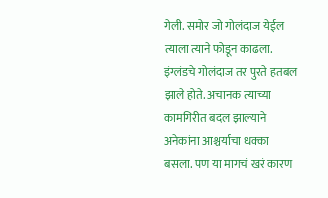गेली. समोर जो गोलंदाज येईल त्याला त्याने फोडून काढला. इंग्लंडचे गोलंदाज तर पुरते हतबल झाले होते. अचानक त्याच्या कामगिरीत बदल झाल्याने अनेकांना आश्चर्याचा धक्का बसला. पण या मागचं खरं कारण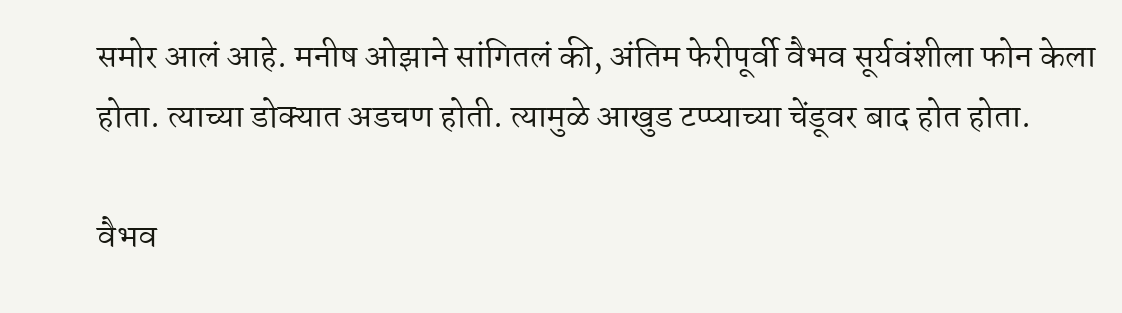समोर आलं आहे. मनीष ओझाने सांगितलं की, अंतिम फेरीपूर्वी वैभव सूर्यवंशीला फोन केला होता. त्याच्या डोक्यात अडचण होती. त्यामुळे आखुड टप्प्याच्या चेंडूवर बाद होत होता.

वैभव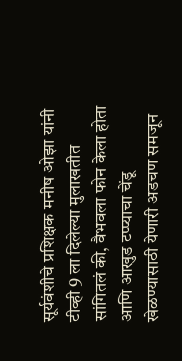सूर्यवंशीचे प्रशिक्षक मनीष ओझा यांनी टीव्ही 9 ला दिलेल्या मुलाखतीत सांगितलं की, वैभवला फोन केला होता आणि आखुड टप्प्याचा चेंडू खेळण्यासाठी येणारी अडचण समजून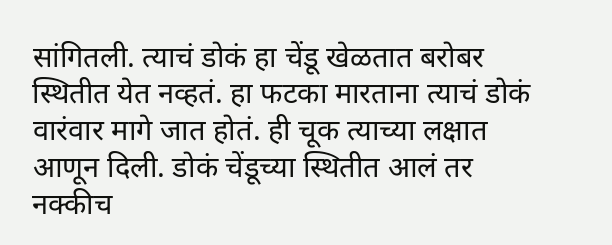सांगितली. त्याचं डोकं हा चेंडू खेळतात बरोबर स्थितीत येत नव्हतं. हा फटका मारताना त्याचं डोकं वारंवार मागे जात होतं. ही चूक त्याच्या लक्षात आणून दिली. डोकं चेंडूच्या स्थितीत आलं तर नक्कीच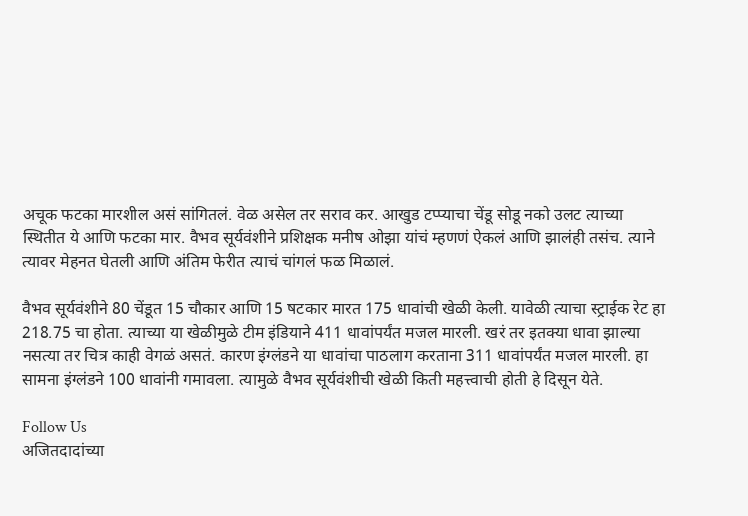अचूक फटका मारशील असं सांगितलं. वेळ असेल तर सराव कर. आखुड टप्प्याचा चेंडू सोडू नको उलट त्याच्या स्थितीत ये आणि फटका मार. वैभव सूर्यवंशीने प्रशिक्षक मनीष ओझा यांचं म्हणणं ऐकलं आणि झालंही तसंच. त्याने त्यावर मेहनत घेतली आणि अंतिम फेरीत त्याचं चांगलं फळ मिळालं.

वैभव सूर्यवंशीने 80 चेंडूत 15 चौकार आणि 15 षटकार मारत 175 धावांची खेळी केली. यावेळी त्याचा स्ट्राईक रेट हा 218.75 चा होता. त्याच्या या खेळीमुळे टीम इंडियाने 411 धावांपर्यंत मजल मारली. खरं तर इतक्या धावा झाल्या नसत्या तर चित्र काही वेगळं असतं. कारण इंग्लंडने या धावांचा पाठलाग करताना 311 धावांपर्यंत मजल मारली. हा सामना इंग्लंडने 100 धावांनी गमावला. त्यामुळे वैभव सूर्यवंशीची खेळी किती महत्त्वाची होती हे दिसून येते.

Follow Us
अजितदादांच्या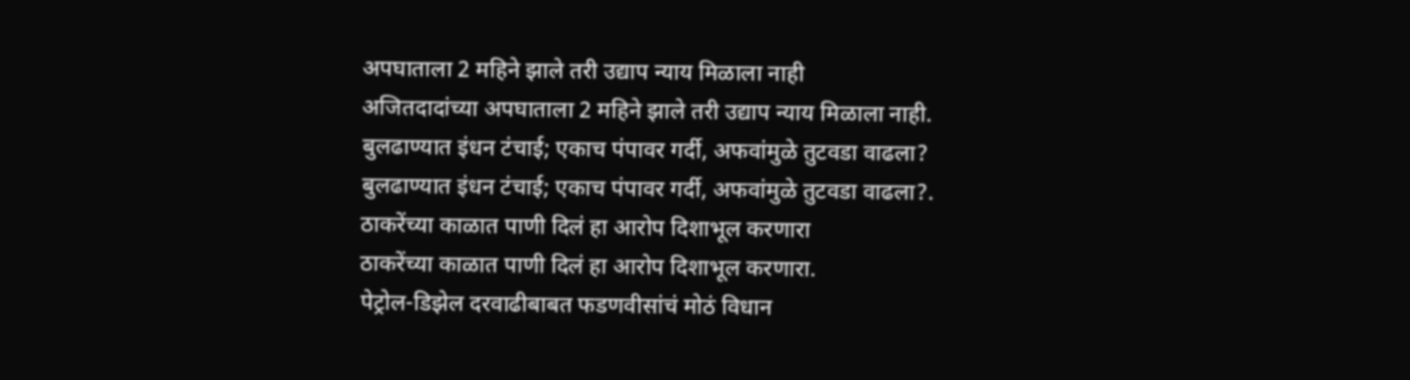अपघाताला 2 महिने झाले तरी उद्याप न्याय मिळाला नाही
अजितदादांच्या अपघाताला 2 महिने झाले तरी उद्याप न्याय मिळाला नाही.
बुलढाण्यात इंधन टंचाई; एकाच पंपावर गर्दी, अफवांमुळे तुटवडा वाढला?
बुलढाण्यात इंधन टंचाई; एकाच पंपावर गर्दी, अफवांमुळे तुटवडा वाढला?.
ठाकरेंच्या काळात पाणी दिलं हा आरोप दिशाभूल करणारा
ठाकरेंच्या काळात पाणी दिलं हा आरोप दिशाभूल करणारा.
पेट्रोल-डिझेल दरवाढीबाबत फडणवीसांचं मोठं विधान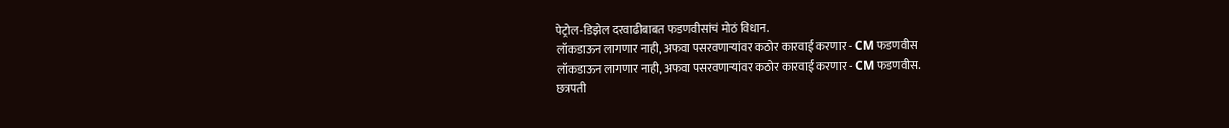पेट्रोल-डिझेल दरवाढीबाबत फडणवीसांचं मोठं विधान.
लॉकडाऊन लागणार नाही, अफवा पसरवणाऱ्यांवर कठोर कारवाई करणार - CM फडणवीस
लॉकडाऊन लागणार नाही, अफवा पसरवणाऱ्यांवर कठोर कारवाई करणार - CM फडणवीस.
छत्रपती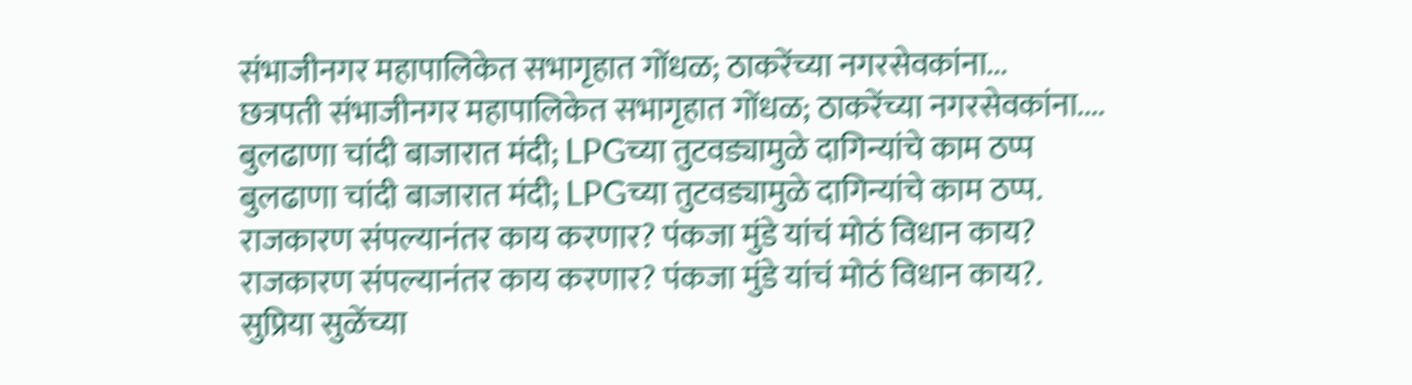संभाजीनगर महापालिकेत सभागृहात गोंधळ; ठाकरेंच्या नगरसेवकांना...
छत्रपती संभाजीनगर महापालिकेत सभागृहात गोंधळ; ठाकरेंच्या नगरसेवकांना....
बुलढाणा चांदी बाजारात मंदी; LPGच्या तुटवड्यामुळे दागिन्यांचे काम ठप्प
बुलढाणा चांदी बाजारात मंदी; LPGच्या तुटवड्यामुळे दागिन्यांचे काम ठप्प.
राजकारण संपल्यानंतर काय करणार? पंकजा मुंडे यांचं मोठं विधान काय?
राजकारण संपल्यानंतर काय करणार? पंकजा मुंडे यांचं मोठं विधान काय?.
सुप्रिया सुळेंच्या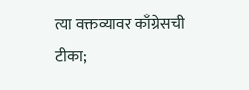त्या वक्तव्यावर काँग्रेसची टीका;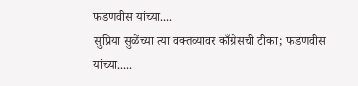फडणवीस यांच्या....
सुप्रिया सुळेंच्या त्या वक्तव्यावर काँग्रेसची टीका; फडणवीस यांच्या.....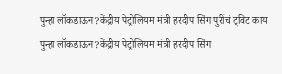पुन्हा लॉकडाऊन?केंद्रीय पेट्रोलियम मंत्री हरदीप सिंग पुरींचं ट्विट काय
पुन्हा लॉकडाऊन?केंद्रीय पेट्रोलियम मंत्री हरदीप सिंग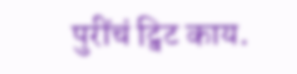पुरींचं ट्विट काय.